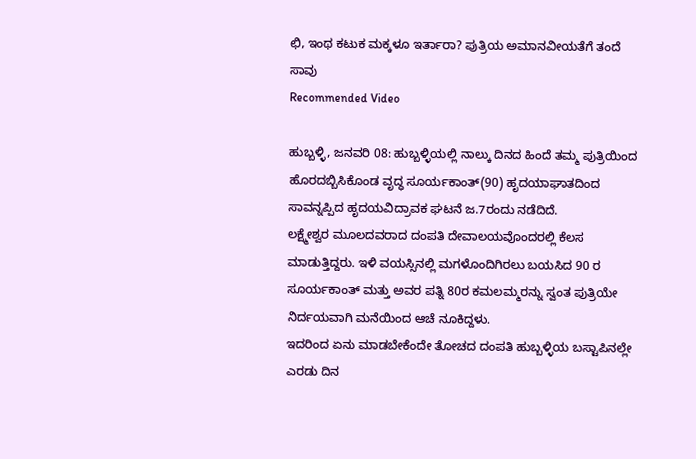ಛಿ, ಇಂಥ ಕಟುಕ ಮಕ್ಕಳೂ ಇರ್ತಾರಾ? ಪುತ್ರಿಯ ಅಮಾನವೀಯತೆಗೆ ತಂದೆ ಸಾವು
Recommended Video

ಹುಬ್ಬಳ್ಳಿ, ಜನವರಿ 08: ಹುಬ್ಬಳ್ಳಿಯಲ್ಲಿ ನಾಲ್ಕು ದಿನದ ಹಿಂದೆ ತಮ್ಮ ಪುತ್ರಿಯಿಂದ ಹೊರದಬ್ಬಿಸಿಕೊಂಡ ವೃದ್ಧ ಸೂರ್ಯಕಾಂತ್(90) ಹೃದಯಾಘಾತದಿಂದ ಸಾವನ್ನಪ್ಪಿದ ಹೃದಯವಿದ್ರಾವಕ ಘಟನೆ ಜ.7ರಂದು ನಡೆದಿದೆ.
ಲಕ್ಷ್ಮೇಶ್ವರ ಮೂಲದವರಾದ ದಂಪತಿ ದೇವಾಲಯವೊಂದರಲ್ಲಿ ಕೆಲಸ ಮಾಡುತ್ತಿದ್ದರು. ಇಳಿ ವಯಸ್ಸಿನಲ್ಲಿ ಮಗಳೊಂದಿಗಿರಲು ಬಯಸಿದ 90 ರ ಸೂರ್ಯಕಾಂತ್ ಮತ್ತು ಅವರ ಪತ್ನಿ 80ರ ಕಮಲಮ್ಮರನ್ನು ಸ್ವಂತ ಪುತ್ರಿಯೇ ನಿರ್ದಯವಾಗಿ ಮನೆಯಿಂದ ಆಚೆ ನೂಕಿದ್ದಳು.
ಇದರಿಂದ ಏನು ಮಾಡಬೇಕೆಂದೇ ತೋಚದ ದಂಪತಿ ಹುಬ್ಬಳ್ಳಿಯ ಬಸ್ಟಾಪಿನಲ್ಲೇ ಎರಡು ದಿನ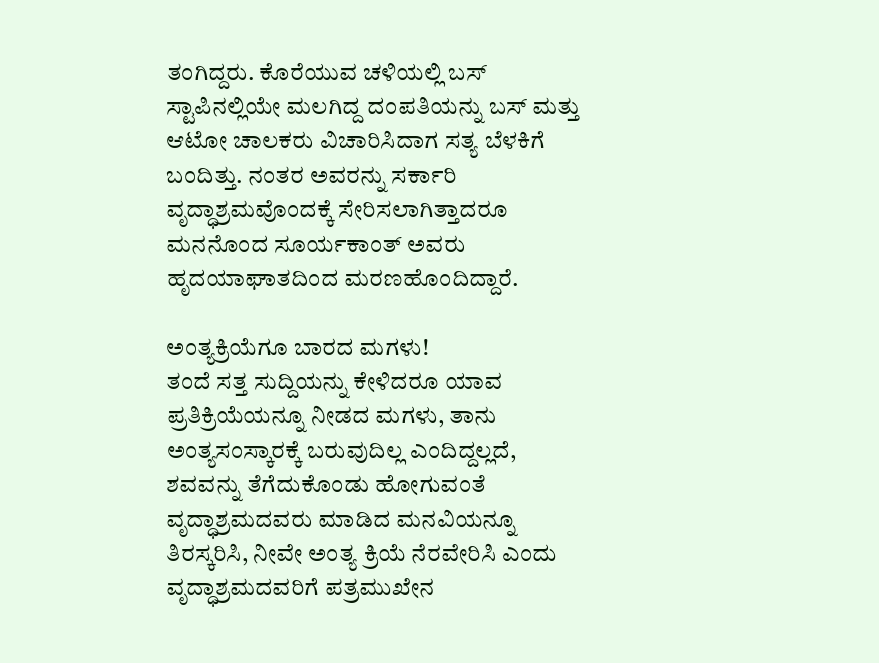ತಂಗಿದ್ದರು. ಕೊರೆಯುವ ಚಳಿಯಲ್ಲಿ ಬಸ್ ಸ್ಟಾಪಿನಲ್ಲಿಯೇ ಮಲಗಿದ್ದ ದಂಪತಿಯನ್ನು ಬಸ್ ಮತ್ತು ಆಟೋ ಚಾಲಕರು ವಿಚಾರಿಸಿದಾಗ ಸತ್ಯ ಬೆಳಕಿಗೆ ಬಂದಿತ್ತು. ನಂತರ ಅವರನ್ನು ಸರ್ಕಾರಿ ವೃದ್ಧಾಶ್ರಮವೊಂದಕ್ಕೆ ಸೇರಿಸಲಾಗಿತ್ತಾದರೂ ಮನನೊಂದ ಸೂರ್ಯಕಾಂತ್ ಅವರು ಹೃದಯಾಘಾತದಿಂದ ಮರಣಹೊಂದಿದ್ದಾರೆ.

ಅಂತ್ಯಕ್ರಿಯೆಗೂ ಬಾರದ ಮಗಳು!
ತಂದೆ ಸತ್ತ ಸುದ್ದಿಯನ್ನು ಕೇಳಿದರೂ ಯಾವ ಪ್ರತಿಕ್ರಿಯೆಯನ್ನೂ ನೀಡದ ಮಗಳು, ತಾನು ಅಂತ್ಯಸಂಸ್ಕಾರಕ್ಕೆ ಬರುವುದಿಲ್ಲ ಎಂದಿದ್ದಲ್ಲದೆ, ಶವವನ್ನು ತೆಗೆದುಕೊಂಡು ಹೋಗುವಂತೆ ವೃದ್ಧಾಶ್ರಮದವರು ಮಾಡಿದ ಮನವಿಯನ್ನೂ ತಿರಸ್ಕರಿಸಿ, ನೀವೇ ಅಂತ್ಯ ಕ್ರಿಯೆ ನೆರವೇರಿಸಿ ಎಂದು ವೃದ್ಧಾಶ್ರಮದವರಿಗೆ ಪತ್ರಮುಖೇನ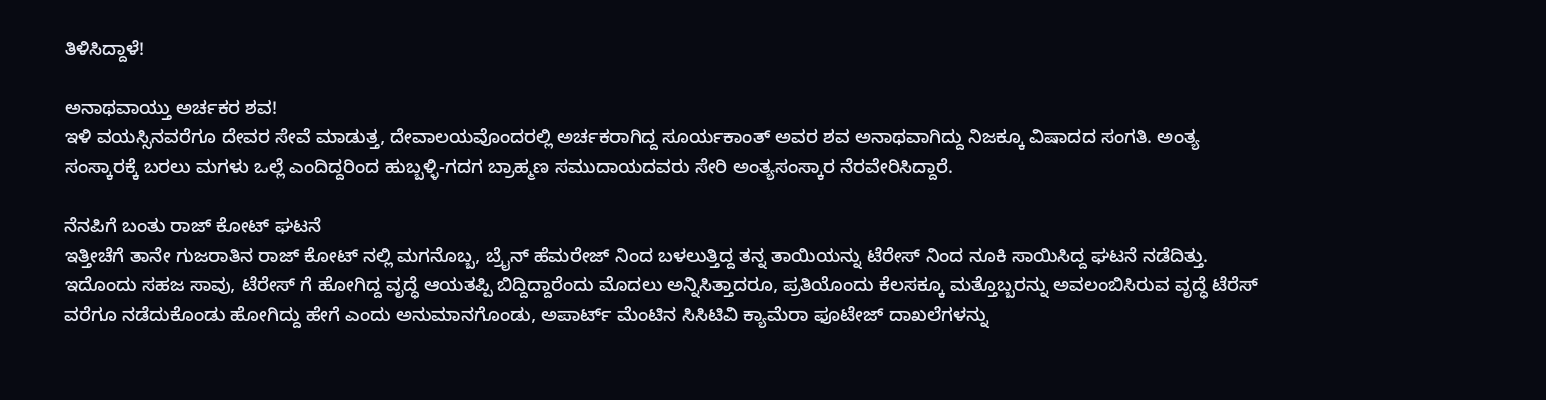ತಿಳಿಸಿದ್ದಾಳೆ!

ಅನಾಥವಾಯ್ತು ಅರ್ಚಕರ ಶವ!
ಇಳಿ ವಯಸ್ಸಿನವರೆಗೂ ದೇವರ ಸೇವೆ ಮಾಡುತ್ತ, ದೇವಾಲಯವೊಂದರಲ್ಲಿ ಅರ್ಚಕರಾಗಿದ್ದ ಸೂರ್ಯಕಾಂತ್ ಅವರ ಶವ ಅನಾಥವಾಗಿದ್ದು ನಿಜಕ್ಕೂ ವಿಷಾದದ ಸಂಗತಿ. ಅಂತ್ಯ ಸಂಸ್ಕಾರಕ್ಕೆ ಬರಲು ಮಗಳು ಒಲ್ಲೆ ಎಂದಿದ್ದರಿಂದ ಹುಬ್ಬಳ್ಳಿ-ಗದಗ ಬ್ರಾಹ್ಮಣ ಸಮುದಾಯದವರು ಸೇರಿ ಅಂತ್ಯಸಂಸ್ಕಾರ ನೆರವೇರಿಸಿದ್ದಾರೆ.

ನೆನಪಿಗೆ ಬಂತು ರಾಜ್ ಕೋಟ್ ಘಟನೆ
ಇತ್ತೀಚೆಗೆ ತಾನೇ ಗುಜರಾತಿನ ರಾಜ್ ಕೋಟ್ ನಲ್ಲಿ ಮಗನೊಬ್ಬ, ಬ್ರೈನ್ ಹೆಮರೇಜ್ ನಿಂದ ಬಳಲುತ್ತಿದ್ದ ತನ್ನ ತಾಯಿಯನ್ನು ಟೆರೇಸ್ ನಿಂದ ನೂಕಿ ಸಾಯಿಸಿದ್ದ ಘಟನೆ ನಡೆದಿತ್ತು. ಇದೊಂದು ಸಹಜ ಸಾವು, ಟೆರೇಸ್ ಗೆ ಹೋಗಿದ್ದ ವೃದ್ಧೆ ಆಯತಪ್ಪಿ ಬಿದ್ದಿದ್ದಾರೆಂದು ಮೊದಲು ಅನ್ನಿಸಿತ್ತಾದರೂ, ಪ್ರತಿಯೊಂದು ಕೆಲಸಕ್ಕೂ ಮತ್ತೊಬ್ಬರನ್ನು ಅವಲಂಬಿಸಿರುವ ವೃದ್ಧೆ ಟೆರೆಸ್ ವರೆಗೂ ನಡೆದುಕೊಂಡು ಹೋಗಿದ್ದು ಹೇಗೆ ಎಂದು ಅನುಮಾನಗೊಂಡು, ಅಪಾರ್ಟ್ ಮೆಂಟಿನ ಸಿಸಿಟಿವಿ ಕ್ಯಾಮೆರಾ ಫೂಟೇಜ್ ದಾಖಲೆಗಳನ್ನು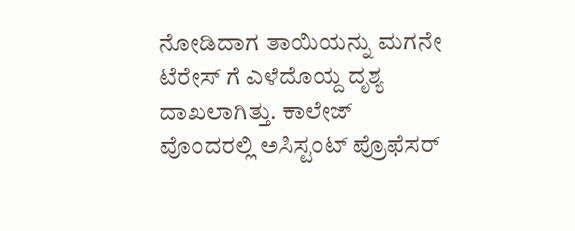ನೋಡಿದಾಗ ತಾಯಿಯನ್ನು ಮಗನೇ ಟೆರೇಸ್ ಗೆ ಎಳೆದೊಯ್ದ ದೃಶ್ಯ ದಾಖಲಾಗಿತ್ತು. ಕಾಲೇಜ್ ವೊಂದರಲ್ಲಿ ಅಸಿಸ್ಟಂಟ್ ಪ್ರೊಫೆಸರ್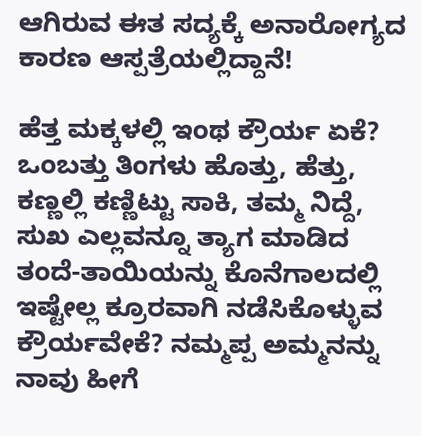ಆಗಿರುವ ಈತ ಸದ್ಯಕ್ಕೆ ಅನಾರೋಗ್ಯದ ಕಾರಣ ಆಸ್ಪತ್ರೆಯಲ್ಲಿದ್ದಾನೆ!

ಹೆತ್ತ ಮಕ್ಕಳಲ್ಲಿ ಇಂಥ ಕ್ರೌರ್ಯ ಏಕೆ?
ಒಂಬತ್ತು ತಿಂಗಳು ಹೊತ್ತು, ಹೆತ್ತು, ಕಣ್ಣಲ್ಲಿ ಕಣ್ಣಿಟ್ಟು ಸಾಕಿ, ತಮ್ಮ ನಿದ್ದೆ, ಸುಖ ಎಲ್ಲವನ್ನೂ ತ್ಯಾಗ ಮಾಡಿದ ತಂದೆ-ತಾಯಿಯನ್ನು ಕೊನೆಗಾಲದಲ್ಲಿ ಇಷ್ಟೇಲ್ಲ ಕ್ರೂರವಾಗಿ ನಡೆಸಿಕೊಳ್ಳುವ ಕ್ರೌರ್ಯವೇಕೆ? ನಮ್ಮಪ್ಪ ಅಮ್ಮನನ್ನು ನಾವು ಹೀಗೆ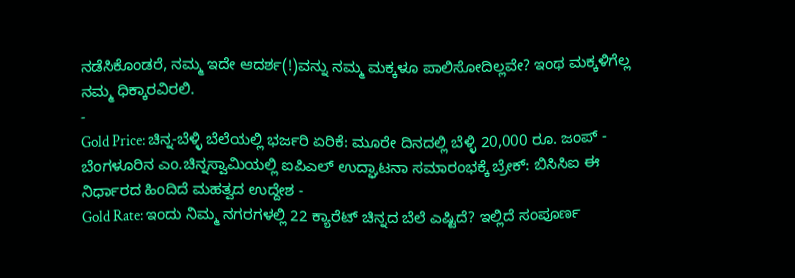ನಡೆಸಿಕೊಂಡರೆ, ನಮ್ಮ ಇದೇ ಆದರ್ಶ(!)ವನ್ನು ನಮ್ಮ ಮಕ್ಕಳೂ ಪಾಲಿಸೋದಿಲ್ಲವೇ? ಇಂಥ ಮಕ್ಕಳಿಗೆಲ್ಲ ನಮ್ಮ ಧಿಕ್ಕಾರವಿರಲಿ.
-
Gold Price: ಚಿನ್ನ-ಬೆಳ್ಳಿ ಬೆಲೆಯಲ್ಲಿ ಭರ್ಜರಿ ಏರಿಕೆ: ಮೂರೇ ದಿನದಲ್ಲಿ ಬೆಳ್ಳಿ 20,000 ರೂ. ಜಂಪ್ -
ಬೆಂಗಳೂರಿನ ಎಂ.ಚಿನ್ನಸ್ವಾಮಿಯಲ್ಲಿ ಐಪಿಎಲ್ ಉದ್ಘಾಟನಾ ಸಮಾರಂಭಕ್ಕೆ ಬ್ರೇಕ್: ಬಿಸಿಸಿಐ ಈ ನಿರ್ಧಾರದ ಹಿಂದಿದೆ ಮಹತ್ವದ ಉದ್ದೇಶ -
Gold Rate: ಇಂದು ನಿಮ್ಮ ನಗರಗಳಲ್ಲಿ 22 ಕ್ಯಾರೆಟ್ ಚಿನ್ನದ ಬೆಲೆ ಎಷ್ಟಿದೆ? ಇಲ್ಲಿದೆ ಸಂಪೂರ್ಣ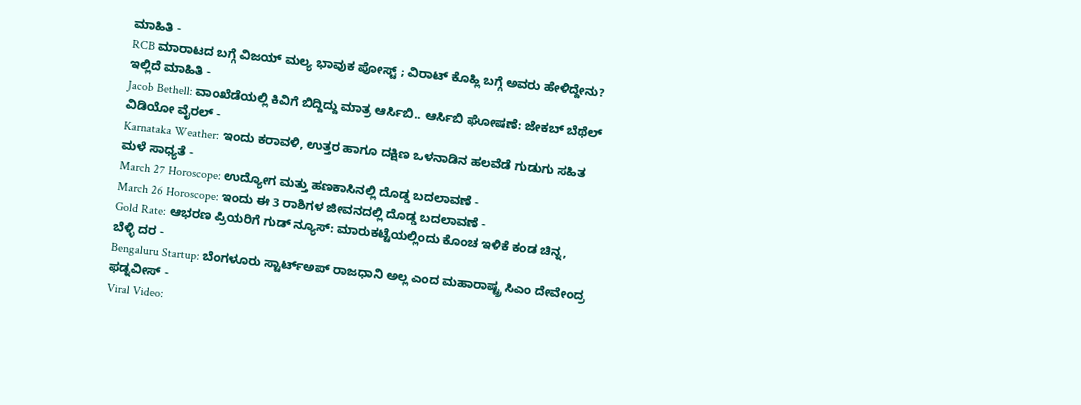ಮಾಹಿತಿ -
RCB ಮಾರಾಟದ ಬಗ್ಗೆ ವಿಜಯ್ ಮಲ್ಯ ಭಾವುಕ ಪೋಸ್ಟ್ ; ವಿರಾಟ್ ಕೊಹ್ಲಿ ಬಗ್ಗೆ ಅವರು ಹೇಳಿದ್ದೇನು? ಇಲ್ಲಿದೆ ಮಾಹಿತಿ -
Jacob Bethell: ವಾಂಖೆಡೆಯಲ್ಲಿ ಕಿವಿಗೆ ಬಿದ್ದಿದ್ದು ಮಾತ್ರ ಆರ್ಸಿಬಿ.. ಆರ್ಸಿಬಿ ಘೋಷಣೆ: ಜೇಕಬ್ ಬೆಥೆಲ್ ವಿಡಿಯೋ ವೈರಲ್ -
Karnataka Weather: ಇಂದು ಕರಾವಳಿ, ಉತ್ತರ ಹಾಗೂ ದಕ್ಷಿಣ ಒಳನಾಡಿನ ಹಲವೆಡೆ ಗುಡುಗು ಸಹಿತ ಮಳೆ ಸಾಧ್ಯತೆ -
March 27 Horoscope: ಉದ್ಯೋಗ ಮತ್ತು ಹಣಕಾಸಿನಲ್ಲಿ ದೊಡ್ಡ ಬದಲಾವಣೆ -
March 26 Horoscope: ಇಂದು ಈ 3 ರಾಶಿಗಳ ಜೀವನದಲ್ಲಿ ದೊಡ್ಡ ಬದಲಾವಣೆ -
Gold Rate: ಆಭರಣ ಪ್ರಿಯರಿಗೆ ಗುಡ್ ನ್ಯೂಸ್: ಮಾರುಕಟ್ಟೆಯಲ್ಲಿಂದು ಕೊಂಚ ಇಳಿಕೆ ಕಂಡ ಚಿನ್ನ, ಬೆಳ್ಳಿ ದರ -
Bengaluru Startup: ಬೆಂಗಳೂರು ಸ್ಟಾರ್ಟ್ಅಪ್ ರಾಜಧಾನಿ ಅಲ್ಲ ಎಂದ ಮಹಾರಾಷ್ಟ್ರ ಸಿಎಂ ದೇವೇಂದ್ರ ಫಡ್ನವೀಸ್ -
Viral Video: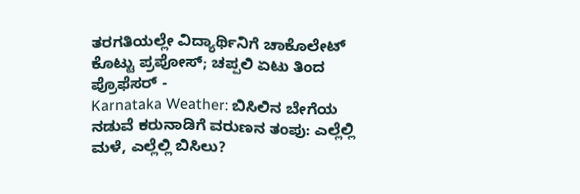ತರಗತಿಯಲ್ಲೇ ವಿದ್ಯಾರ್ಥಿನಿಗೆ ಚಾಕೊಲೇಟ್ ಕೊಟ್ಟು ಪ್ರಪೋಸ್; ಚಪ್ಪಲಿ ಏಟು ತಿಂದ ಪ್ರೊಫೆಸರ್ -
Karnataka Weather: ಬಿಸಿಲಿನ ಬೇಗೆಯ ನಡುವೆ ಕರುನಾಡಿಗೆ ವರುಣನ ತಂಪು: ಎಲ್ಲೆಲ್ಲಿ ಮಳೆ, ಎಲ್ಲೆಲ್ಲಿ ಬಿಸಿಲು?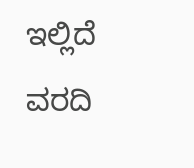ಇಲ್ಲಿದೆ ವರದಿ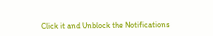Click it and Unblock the Notifications